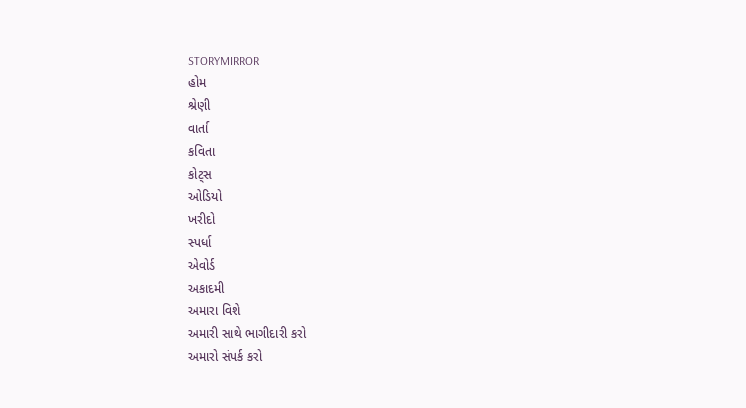STORYMIRROR
હોમ
શ્રેણી
વાર્તા
કવિતા
કોટ્સ
ઓડિયો
ખરીદો
સ્પર્ધા
એવોર્ડ
અકાદમી
અમારા વિશે
અમારી સાથે ભાગીદારી કરો
અમારો સંપર્ક કરો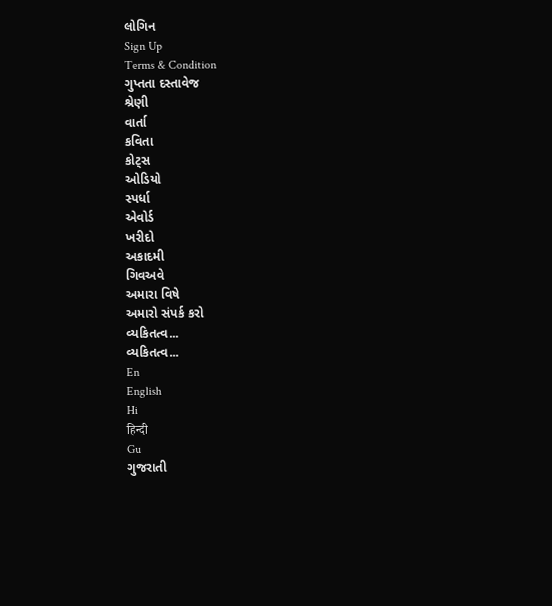લોગિન
Sign Up
Terms & Condition
ગુપ્તતા દસ્તાવેજ
શ્રેણી
વાર્તા
કવિતા
કોટ્સ
ઓડિયો
સ્પર્ધા
એવોર્ડ
ખરીદો
અકાદમી
ગિવઅવે
અમારા વિષે
અમારો સંપર્ક કરો
વ્યકિતત્વ...
વ્યકિતત્વ...
En
English
Hi
हिन्दी
Gu
ગુજરાતી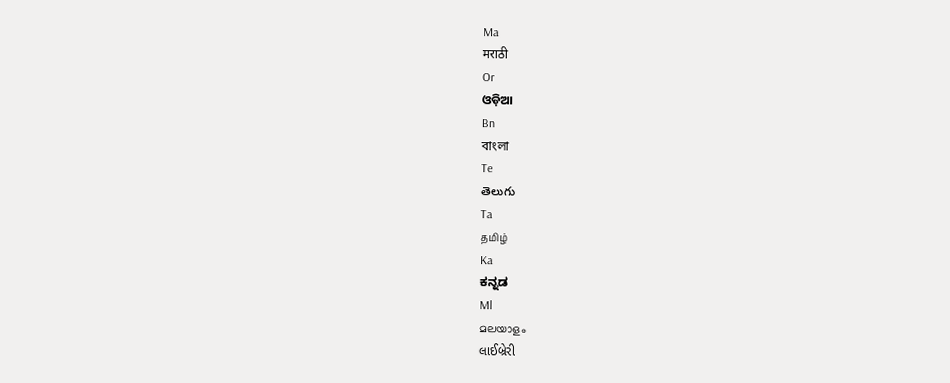Ma
मराठी
Or
ଓଡ଼ିଆ
Bn
বাংলা
Te
తెలుగు
Ta
தமிழ்
Ka
ಕನ್ನಡ
Ml
മലയാളം
લાઈબ્રેરી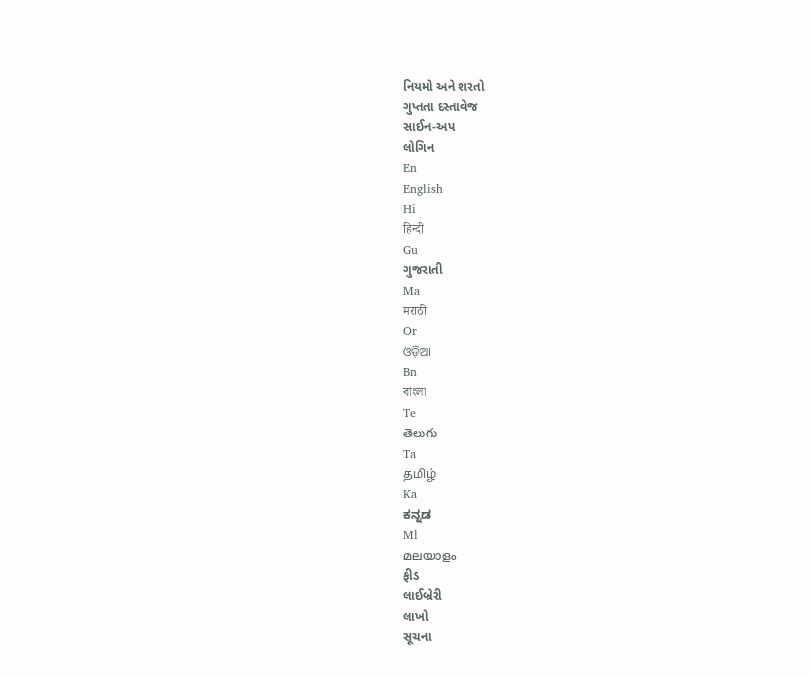નિયમો અને શરતો
ગુપ્તતા દસ્તાવેજ
સાઈન-અપ
લોગિન
En
English
Hi
हिन्दी
Gu
ગુજરાતી
Ma
मराठी
Or
ଓଡ଼ିଆ
Bn
বাংলা
Te
తెలుగు
Ta
தமிழ்
Ka
ಕನ್ನಡ
Ml
മലയാളം
ફીડ
લાઈબ્રેરી
લાખો
સૂચના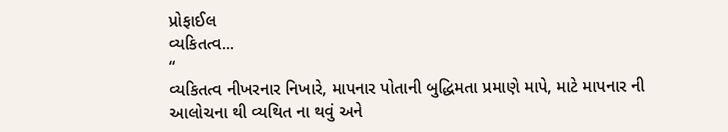પ્રોફાઈલ
વ્યકિતત્વ...
“
વ્યકિતત્વ નીખરનાર નિખારે, માપનાર પોતાની બુદ્ધિમતા પ્રમાણે માપે, માટે માપનાર ની આલોચના થી વ્યથિત ના થવું અને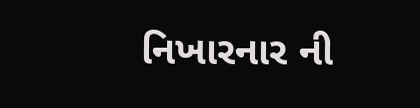નિખારનાર ની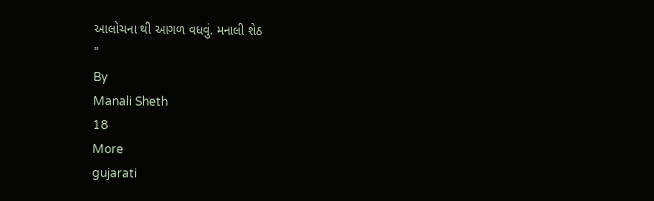આલોચના થી આગળ વધવું. મનાલી શેઠ
”
By
Manali Sheth
18
More
gujarati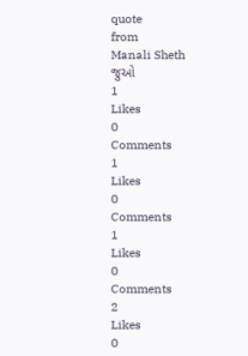quote
from
Manali Sheth
જુઓ
1
Likes
0
Comments
1
Likes
0
Comments
1
Likes
0
Comments
2
Likes
0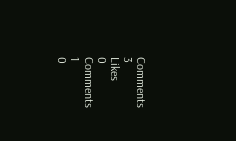Comments
3
Likes
0
Comments
1
0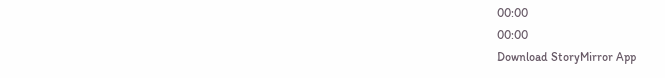00:00
00:00
Download StoryMirror App